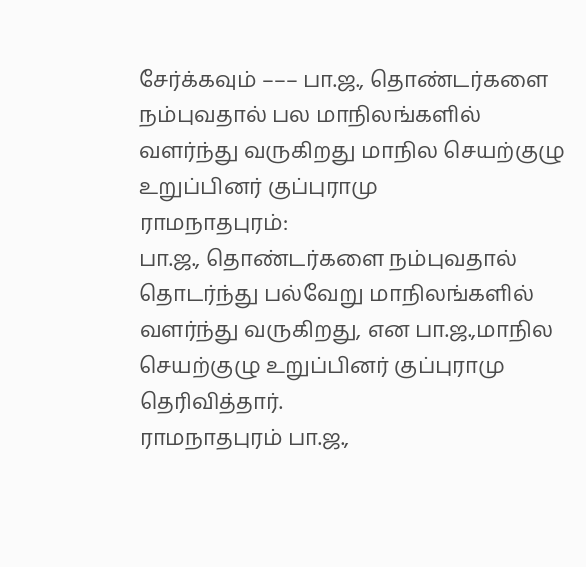சேர்க்கவும் ––– பா.ஜ., தொண்டர்களை நம்புவதால் பல மாநிலங்களில் வளர்ந்து வருகிறது மாநில செயற்குழு உறுப்பினர் குப்புராமு
ராமநாதபுரம்:
பா.ஜ., தொண்டர்களை நம்புவதால் தொடர்ந்து பல்வேறு மாநிலங்களில் வளர்ந்து வருகிறது, என பா.ஜ.,மாநில செயற்குழு உறுப்பினர் குப்புராமு தெரிவித்தார்.
ராமநாதபுரம் பா.ஜ.,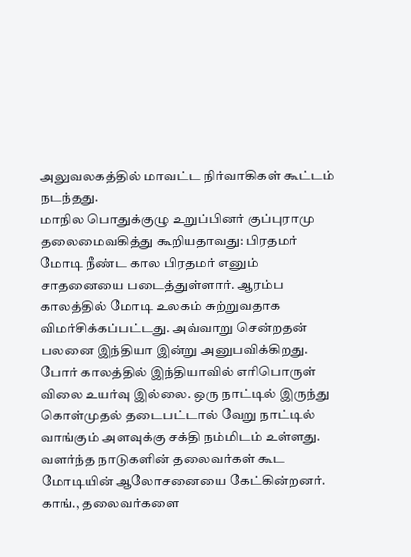அலுவலகத்தில் மாவட்ட நிர்வாகிகள் கூட்டம் நடந்தது.
மாநில பொதுக்குழு உறுப்பினர் குப்புராமு தலைமைவகித்து கூறியதாவது: பிரதமர் மோடி நீண்ட கால பிரதமர் எனும் சாதனையை படைத்துள்ளார். ஆரம்ப காலத்தில் மோடி உலகம் சுற்றுவதாக விமர்சிக்கப்பட்டது. அவ்வாறு சென்றதன் பலனை இந்தியா இன்று அனுபவிக்கிறது. போர் காலத்தில் இந்தியாவில் எரிபொருள் விலை உயர்வு இல்லை. ஒரு நாட்டில் இருந்து கொள்முதல் தடைபட்டால் வேறு நாட்டில் வாங்கும் அளவுக்கு சக்தி நம்மிடம் உள்ளது. வளர்ந்த நாடுகளின் தலைவர்கள் கூட மோடியின் ஆலோசனையை கேட்கின்றனர். காங்., தலைவர்களை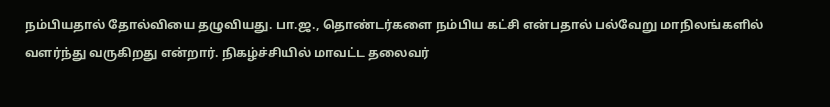நம்பியதால் தோல்வியை தழுவியது. பா.ஜ., தொண்டர்களை நம்பிய கட்சி என்பதால் பல்வேறு மாநிலங்களில் வளர்ந்து வருகிறது என்றார். நிகழ்ச்சியில் மாவட்ட தலைவர்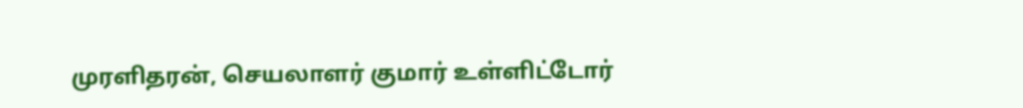முரளிதரன், செயலாளர் குமார் உள்ளிட்டோர்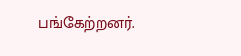பங்கேற்றனர்.